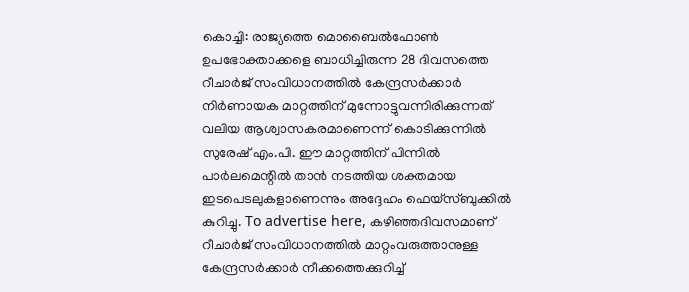കൊച്ചി: രാജ്യത്തെ മൊബൈൽഫോൺ ഉപഭോക്താക്കളെ ബാധിച്ചിരുന്ന 28 ദിവസത്തെ റീചാർജ് സംവിധാനത്തിൽ കേന്ദ്രസർക്കാർ നിർണായക മാറ്റത്തിന് മുന്നോട്ടുവന്നിരിക്കുന്നത് വലിയ ആശ്വാസകരമാണെന്ന് കൊടിക്കുന്നിൽ സുരേഷ് എം.പി. ഈ മാറ്റത്തിന് പിന്നിൽ പാർലമെന്റിൽ താൻ നടത്തിയ ശക്തമായ ഇടപെടലുകളാണെന്നും അദ്ദേഹം ഫെയ്സ്ബുക്കിൽ കുറിച്ചു. To advertise here, കഴിഞ്ഞദിവസമാണ് റീചാർജ് സംവിധാനത്തിൽ മാറ്റംവരുത്താനുള്ള കേന്ദ്രസർക്കാർ നീക്കത്തെക്കുറിച്ച്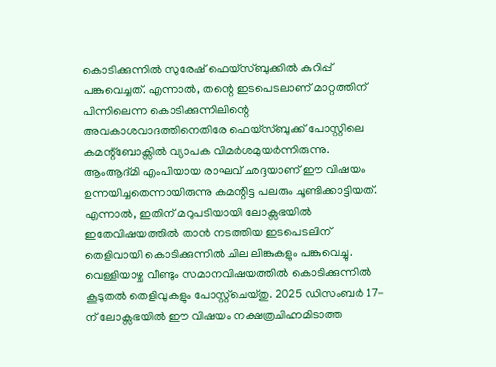കൊടിക്കുന്നിൽ സുരേഷ് ഫെയ്സ്ബുക്കിൽ കുറിപ്പ് പങ്കുവെച്ചത്. എന്നാൽ, തന്റെ ഇടപെടലാണ് മാറ്റത്തിന് പിന്നിലെന്ന കൊടിക്കുന്നിലിന്റെ അവകാശവാദത്തിനെതിരേ ഫെയ്സ്ബുക്ക് പോസ്റ്റിലെ കമന്റ്ബോക്സിൽ വ്യാപക വിമർശമുയർന്നിരുന്നു. ആംആദ്മി എംപിയായ രാഘവ് ഛദ്ദയാണ് ഈ വിഷയം ഉന്നയിച്ചതെന്നായിരുന്നു കമന്റിട്ട പലരും ചൂണ്ടിക്കാട്ടിയത്. എന്നാൽ, ഇതിന് മറുപടിയായി ലോക്സഭയിൽ ഇതേവിഷയത്തിൽ താൻ നടത്തിയ ഇടപെടലിന് തെളിവായി കൊടിക്കുന്നിൽ ചില ലിങ്കുകളും പങ്കുവെച്ചു. വെള്ളിയാഴ്ച വീണ്ടും സമാനവിഷയത്തിൽ കൊടിക്കുന്നിൽ കൂടുതൽ തെളിവുകളും പോസ്റ്റ്ചെയ്തു. 2025 ഡിസംബർ 17-ന് ലോക്സഭയിൽ ഈ വിഷയം നക്ഷത്രചിഹ്നമിടാത്ത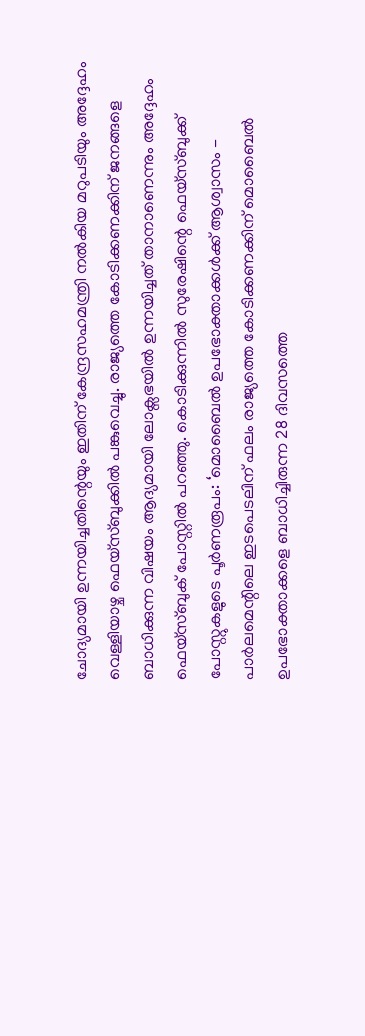ചോദ്യമായി ഉന്നയിച്ചതിന്റെയും ഇതിന് കേന്ദ്രസഹമന്ത്രി നൽകിയ മറുപടിയും അദ്ദേഹം വെള്ളിയാഴ്ച ഫെയ്സ്ബുക്കിൽ പങ്കുവെച്ചു. രാജ്യത്തെ കോടിക്കണക്കിന് ജനങ്ങളെ ബാധിക്കുന്ന വിഷയം ആദ്യമായി ലോക്സഭയിൽ ഉന്നയിച്ചത് താനാണെന്നും അദ്ദേഹം ഫെയ്സ്ബുക് പോസ്റ്റിൽ പറഞ്ഞു. കൊടിക്കുന്നിൽ സുരേഷിന്റെ ഫെയ്സ്ബുക്ക് പോസ്റ്റുകളുടെ പൂർണരൂപം: ‘മൊബൈൽ ഉപഭോക്താക്കൾക്ക് ആശ്വാസം - പാർലമെന്റിലെ ഇടപെടലിന് ഫലം രാജ്യത്തെ കോടിക്കണക്കിന് മൊബൈൽ ഉപഭോക്താക്കളെ ബാധിച്ചിരുന്ന 28 ദിവസത്തെ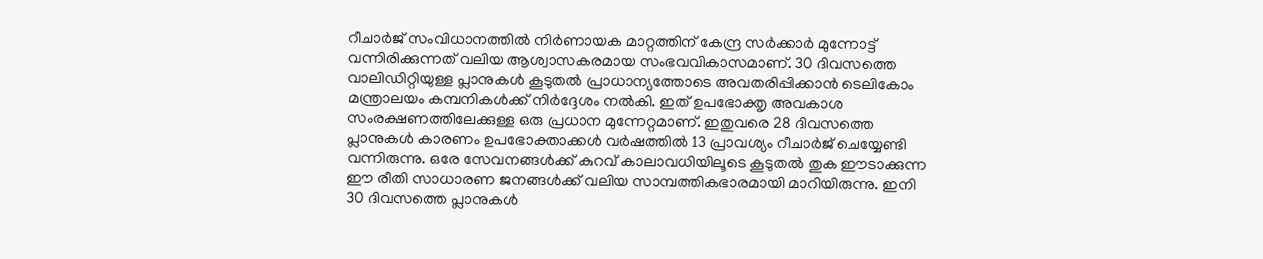റീചാർജ് സംവിധാനത്തിൽ നിർണായക മാറ്റത്തിന് കേന്ദ്ര സർക്കാർ മുന്നോട്ട് വന്നിരിക്കുന്നത് വലിയ ആശ്വാസകരമായ സംഭവവികാസമാണ്. 30 ദിവസത്തെ വാലിഡിറ്റിയുള്ള പ്ലാനുകൾ കൂടുതൽ പ്രാധാന്യത്തോടെ അവതരിപ്പിക്കാൻ ടെലികോം മന്ത്രാലയം കമ്പനികൾക്ക് നിർദ്ദേശം നൽകി. ഇത് ഉപഭോക്തൃ അവകാശ സംരക്ഷണത്തിലേക്കുള്ള ഒരു പ്രധാന മുന്നേറ്റമാണ്. ഇതുവരെ 28 ദിവസത്തെ പ്ലാനുകൾ കാരണം ഉപഭോക്താക്കൾ വർഷത്തിൽ 13 പ്രാവശ്യം റീചാർജ് ചെയ്യേണ്ടി വന്നിരുന്നു. ഒരേ സേവനങ്ങൾക്ക് കുറവ് കാലാവധിയിലൂടെ കൂടുതൽ തുക ഈടാക്കുന്ന ഈ രീതി സാധാരണ ജനങ്ങൾക്ക് വലിയ സാമ്പത്തികഭാരമായി മാറിയിരുന്നു. ഇനി 30 ദിവസത്തെ പ്ലാനുകൾ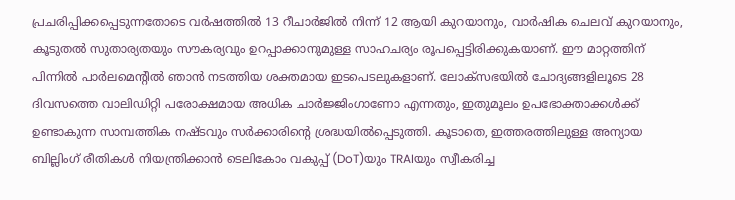പ്രചരിപ്പിക്കപ്പെടുന്നതോടെ വർഷത്തിൽ 13 റീചാർജിൽ നിന്ന് 12 ആയി കുറയാനും, വാർഷിക ചെലവ് കുറയാനും, കൂടുതൽ സുതാര്യതയും സൗകര്യവും ഉറപ്പാക്കാനുമുള്ള സാഹചര്യം രൂപപ്പെട്ടിരിക്കുകയാണ്. ഈ മാറ്റത്തിന് പിന്നിൽ പാർലമെന്റിൽ ഞാൻ നടത്തിയ ശക്തമായ ഇടപെടലുകളാണ്. ലോക്സഭയിൽ ചോദ്യങ്ങളിലൂടെ 28 ദിവസത്തെ വാലിഡിറ്റി പരോക്ഷമായ അധിക ചാർജ്ജിംഗാണോ എന്നതും, ഇതുമൂലം ഉപഭോക്താക്കൾക്ക് ഉണ്ടാകുന്ന സാമ്പത്തിക നഷ്ടവും സർക്കാരിന്റെ ശ്രദ്ധയിൽപ്പെടുത്തി. കൂടാതെ, ഇത്തരത്തിലുള്ള അന്യായ ബില്ലിംഗ് രീതികൾ നിയന്ത്രിക്കാൻ ടെലികോം വകുപ്പ് (DoT)യും TRAIയും സ്വീകരിച്ച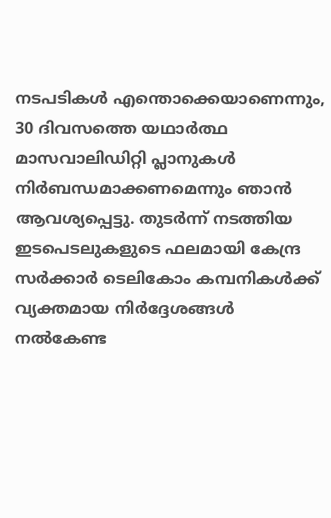നടപടികൾ എന്തൊക്കെയാണെന്നും, 30 ദിവസത്തെ യഥാർത്ഥ മാസവാലിഡിറ്റി പ്ലാനുകൾ നിർബന്ധമാക്കണമെന്നും ഞാൻ ആവശ്യപ്പെട്ടു. തുടർന്ന് നടത്തിയ ഇടപെടലുകളുടെ ഫലമായി കേന്ദ്ര സർക്കാർ ടെലികോം കമ്പനികൾക്ക് വ്യക്തമായ നിർദ്ദേശങ്ങൾ നൽകേണ്ട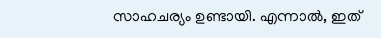സാഹചര്യം ഉണ്ടായി. എന്നാൽ, ഇത്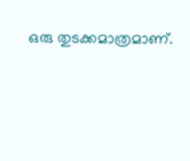ഒരു തുടക്കമാത്രമാണ്.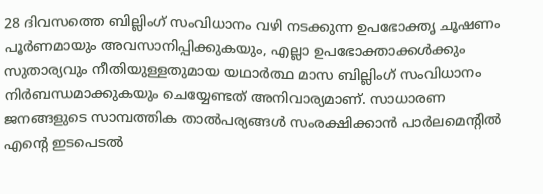28 ദിവസത്തെ ബില്ലിംഗ് സംവിധാനം വഴി നടക്കുന്ന ഉപഭോക്തൃ ചൂഷണം പൂർണമായും അവസാനിപ്പിക്കുകയും, എല്ലാ ഉപഭോക്താക്കൾക്കും സുതാര്യവും നീതിയുള്ളതുമായ യഥാർത്ഥ മാസ ബില്ലിംഗ് സംവിധാനം നിർബന്ധമാക്കുകയും ചെയ്യേണ്ടത് അനിവാര്യമാണ്. സാധാരണ ജനങ്ങളുടെ സാമ്പത്തിക താൽപര്യങ്ങൾ സംരക്ഷിക്കാൻ പാർലമെന്റിൽ എന്റെ ഇടപെടൽ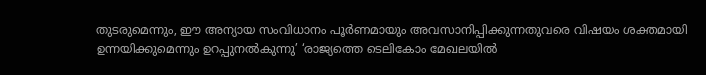തുടരുമെന്നും, ഈ അന്യായ സംവിധാനം പൂർണമായും അവസാനിപ്പിക്കുന്നതുവരെ വിഷയം ശക്തമായി ഉന്നയിക്കുമെന്നും ഉറപ്പുനൽകുന്നു’ ‘രാജ്യത്തെ ടെലികോം മേഖലയിൽ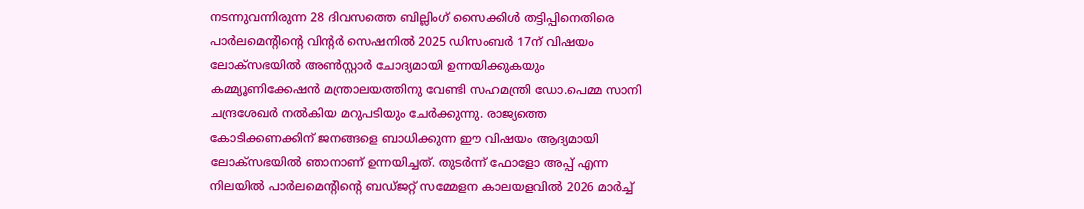നടന്നുവന്നിരുന്ന 28 ദിവസത്തെ ബില്ലിംഗ് സൈക്കിൾ തട്ടിപ്പിനെതിരെ പാർലമെന്റിന്റെ വിന്റർ സെഷനിൽ 2025 ഡിസംബർ 17ന് വിഷയം ലോക്സഭയിൽ അൺസ്റ്റാർ ചോദ്യമായി ഉന്നയിക്കുകയും കമ്മ്യൂണിക്കേഷൻ മന്ത്രാലയത്തിനു വേണ്ടി സഹമന്ത്രി ഡോ.പെമ്മ സാനി ചന്ദ്രശേഖർ നൽകിയ മറുപടിയും ചേർക്കുന്നു. രാജ്യത്തെ കോടിക്കണക്കിന് ജനങ്ങളെ ബാധിക്കുന്ന ഈ വിഷയം ആദ്യമായി ലോക്സഭയിൽ ഞാനാണ് ഉന്നയിച്ചത്. തുടർന്ന് ഫോളോ അപ്പ് എന്ന നിലയിൽ പാർലമെന്റിന്റെ ബഡ്ജറ്റ് സമ്മേളന കാലയളവിൽ 2026 മാർച്ച്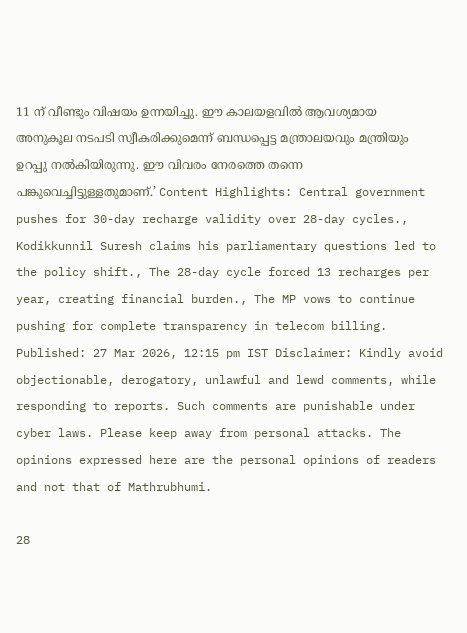11 ന് വീണ്ടും വിഷയം ഉന്നയിച്ചു. ഈ കാലയളവിൽ ആവശ്യമായ അനുകൂല നടപടി സ്വീകരിക്കുമെന്ന് ബന്ധപ്പെട്ട മന്ത്രാലയവും മന്ത്രിയും ഉറപ്പു നൽകിയിരുന്നു. ഈ വിവരം നേരത്തെ തന്നെ പങ്കുവെച്ചിട്ടുള്ളതുമാണ്.’ Content Highlights: Central government pushes for 30-day recharge validity over 28-day cycles., Kodikkunnil Suresh claims his parliamentary questions led to the policy shift., The 28-day cycle forced 13 recharges per year, creating financial burden., The MP vows to continue pushing for complete transparency in telecom billing. Published: 27 Mar 2026, 12:15 pm IST Disclaimer: Kindly avoid objectionable, derogatory, unlawful and lewd comments, while responding to reports. Such comments are punishable under cyber laws. Please keep away from personal attacks. The opinions expressed here are the personal opinions of readers and not that of Mathrubhumi.

28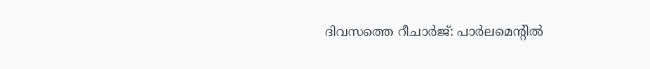ദിവസത്തെ റീചാർജ്: പാർലമെന്റിൽ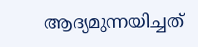ആദ്യമുന്നയിച്ചത്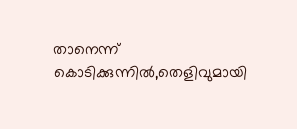താനെന്ന് കൊടിക്കുന്നിൽ,തെളിവുമായി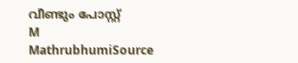വീണ്ടും പോസ്റ്റ്
M
MathrubhumiSource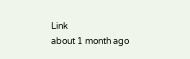Link
about 1 month ago